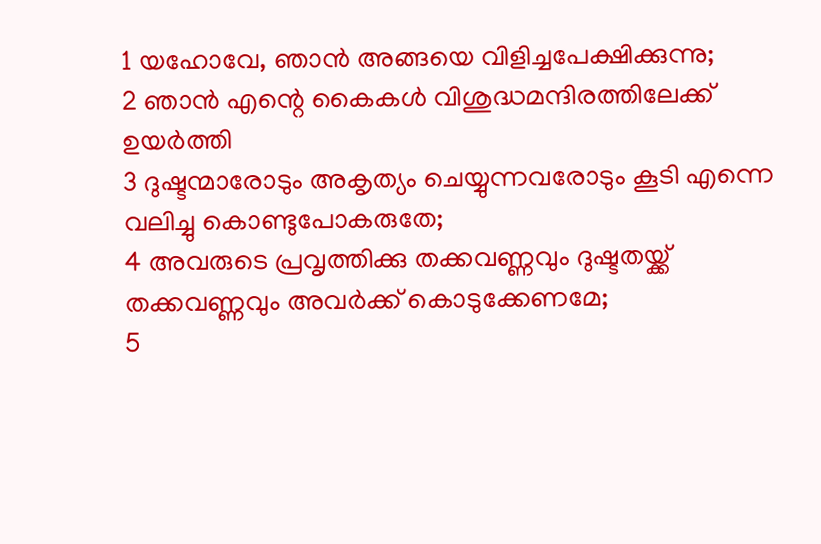1 യഹോവേ, ഞാൻ അങ്ങയെ വിളിച്ചപേക്ഷിക്കുന്നു;
2 ഞാൻ എന്റെ കൈകൾ വിശുദ്ധമന്ദിരത്തിലേക്ക് ഉയർത്തി
3 ദുഷ്ടന്മാരോടും അകൃത്യം ചെയ്യുന്നവരോടും കൂടി എന്നെ വലിച്ചു കൊണ്ടുപോകരുതേ;
4 അവരുടെ പ്രവൃത്തിക്കു തക്കവണ്ണവും ദുഷ്ടതയ്ക്ക് തക്കവണ്ണവും അവർക്ക് കൊടുക്കേണമേ;
5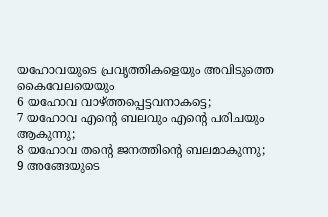യഹോവയുടെ പ്രവൃത്തികളെയും അവിടുത്തെ കൈവേലയെയും
6 യഹോവ വാഴ്ത്തപ്പെട്ടവനാകട്ടെ;
7 യഹോവ എന്റെ ബലവും എന്റെ പരിചയും ആകുന്നു;
8 യഹോവ തന്റെ ജനത്തിന്റെ ബലമാകുന്നു;
9 അങ്ങേയുടെ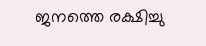ജനത്തെ രക്ഷിച്ചു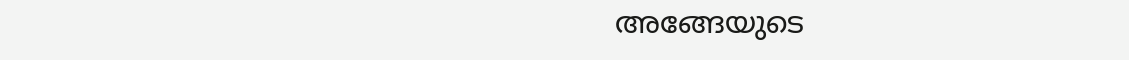അങ്ങേയുടെ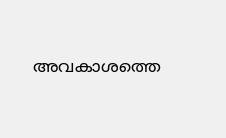അവകാശത്തെ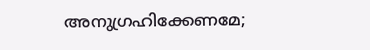അനുഗ്രഹിക്കേണമേ;